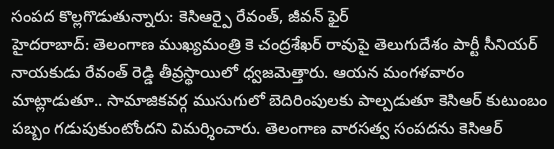సంపద కొల్లగొడుతున్నారు: కెసిఆర్పై రేవంత్, జీవన్ ఫైర్
హైదరాబాద్: తెలంగాణ ముఖ్యమంత్రి కె చంద్రశేఖర్ రావుపై తెలుగుదేశం పార్టీ సీనియర్ నాయకుడు రేవంత్ రెడ్డి తీవ్రస్థాయిలో ధ్వజమెత్తారు. ఆయన మంగళవారం మాట్లాడుతూ.. సామాజికవర్గ ముసుగులో బెదిరింపులకు పాల్పడుతూ కెసిఆర్ కుటుంబం పబ్బం గడుపుకుంటోందని విమర్శించారు. తెలంగాణ వారసత్వ సంపదను కెసిఆర్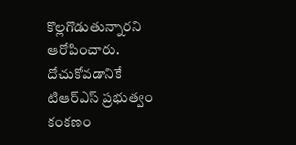కొల్లగొడుతున్నారని ఆరోపించారు.
దోచుకోవడానికే టిఆర్ఎస్ ప్రభుత్వం కంకణం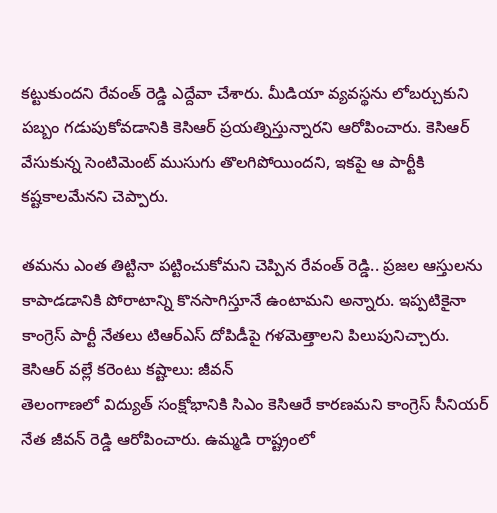కట్టుకుందని రేవంత్ రెడ్డి ఎద్దేవా చేశారు. మీడియా వ్యవస్థను లోబర్చుకుని పబ్బం గడుపుకోవడానికి కెసిఆర్ ప్రయత్నిస్తున్నారని ఆరోపించారు. కెసిఆర్ వేసుకున్న సెంటిమెంట్ ముసుగు తొలగిపోయిందని, ఇకపై ఆ పార్టీకి కష్టకాలమేనని చెప్పారు.

తమను ఎంత తిట్టినా పట్టించుకోమని చెప్పిన రేవంత్ రెడ్డి.. ప్రజల ఆస్తులను కాపాడడానికి పోరాటాన్ని కొనసాగిస్తూనే ఉంటామని అన్నారు. ఇప్పటికైనా కాంగ్రెస్ పార్టీ నేతలు టిఆర్ఎస్ దోపిడీపై గళమెత్తాలని పిలుపునిచ్చారు.
కెసిఆర్ వల్లే కరెంటు కష్టాలు: జీవన్
తెలంగాణలో విద్యుత్ సంక్షోభానికి సిఎం కెసిఆరే కారణమని కాంగ్రెస్ సీనియర్ నేత జీవన్ రెడ్డి ఆరోపించారు. ఉమ్మడి రాష్ట్రంలో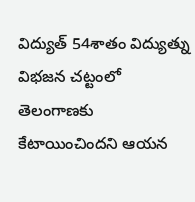విద్యుత్ 54శాతం విద్యుత్ను విభజన చట్టంలో తెలంగాణకు కేటాయించిందని ఆయన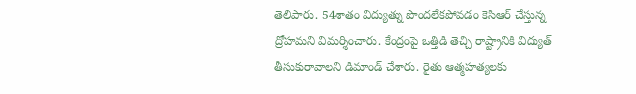తెలిపారు. 54శాతం విద్యుత్ను పొందలేకపోవడం కెసిఆర్ చేస్తున్న ద్రోహమని విమర్శించారు. కేంద్రంపై ఒత్తిడి తెచ్చి రాష్ట్రానికి విద్యుత్ తీసుకురావాలని డిమాండ్ చేశారు. రైతు ఆత్మహత్యలకు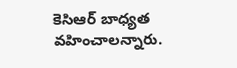కెసిఆర్ బాధ్యత వహించాలన్నారు.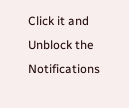Click it and Unblock the Notifications